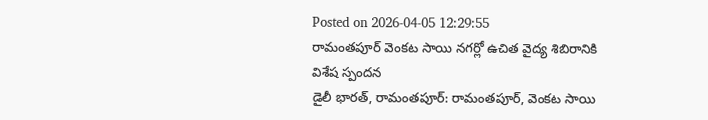Posted on 2026-04-05 12:29:55
రామంతపూర్ వెంకట సాయి నగర్లో ఉచిత వైద్య శిబిరానికి విశేష స్పందన
డైలీ భారత్, రామంతపూర్: రామంతపూర్, వెంకట సాయి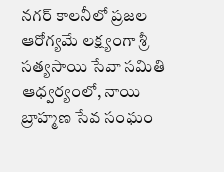నగర్ కాలనీలో ప్రజల ఆరోగ్యమే లక్ష్యంగా శ్రీ సత్యసాయి సేవా సమితి ఆధ్వర్యంలో, నాయి బ్రాహ్మణ సేవ సంఘం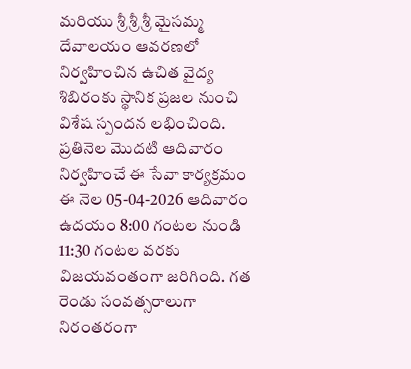మరియు శ్రీ శ్రీ శ్రీ మైసమ్మ దేవాలయం ఆవరణలో నిర్వహించిన ఉచిత వైద్య శిబిరంకు స్థానిక ప్రజల నుంచి విశేష స్పందన లభించింది.
ప్రతినెల మొదటి ఆదివారం నిర్వహించే ఈ సేవా కార్యక్రమం ఈ నెల 05-04-2026 ఆదివారం ఉదయం 8:00 గంటల నుండి 11:30 గంటల వరకు విజయవంతంగా జరిగింది. గత రెండు సంవత్సరాలుగా నిరంతరంగా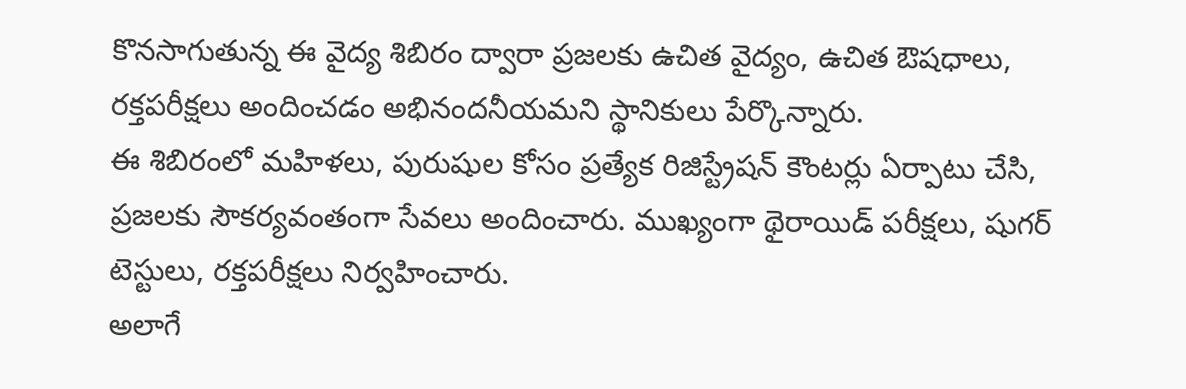కొనసాగుతున్న ఈ వైద్య శిబిరం ద్వారా ప్రజలకు ఉచిత వైద్యం, ఉచిత ఔషధాలు, రక్తపరీక్షలు అందించడం అభినందనీయమని స్థానికులు పేర్కొన్నారు.
ఈ శిబిరంలో మహిళలు, పురుషుల కోసం ప్రత్యేక రిజిస్ట్రేషన్ కౌంటర్లు ఏర్పాటు చేసి, ప్రజలకు సౌకర్యవంతంగా సేవలు అందించారు. ముఖ్యంగా థైరాయిడ్ పరీక్షలు, షుగర్ టెస్టులు, రక్తపరీక్షలు నిర్వహించారు.
అలాగే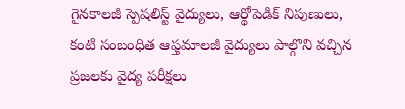గైనకాలజీ స్పెషలిస్ట్ వైద్యులు, ఆర్థోపెడిక్ నిపుణులు, కంటి సంబంధిత ఆఫ్తమాలజీ వైద్యులు పాల్గొని వచ్చిన ప్రజలకు వైద్య పరీక్షలు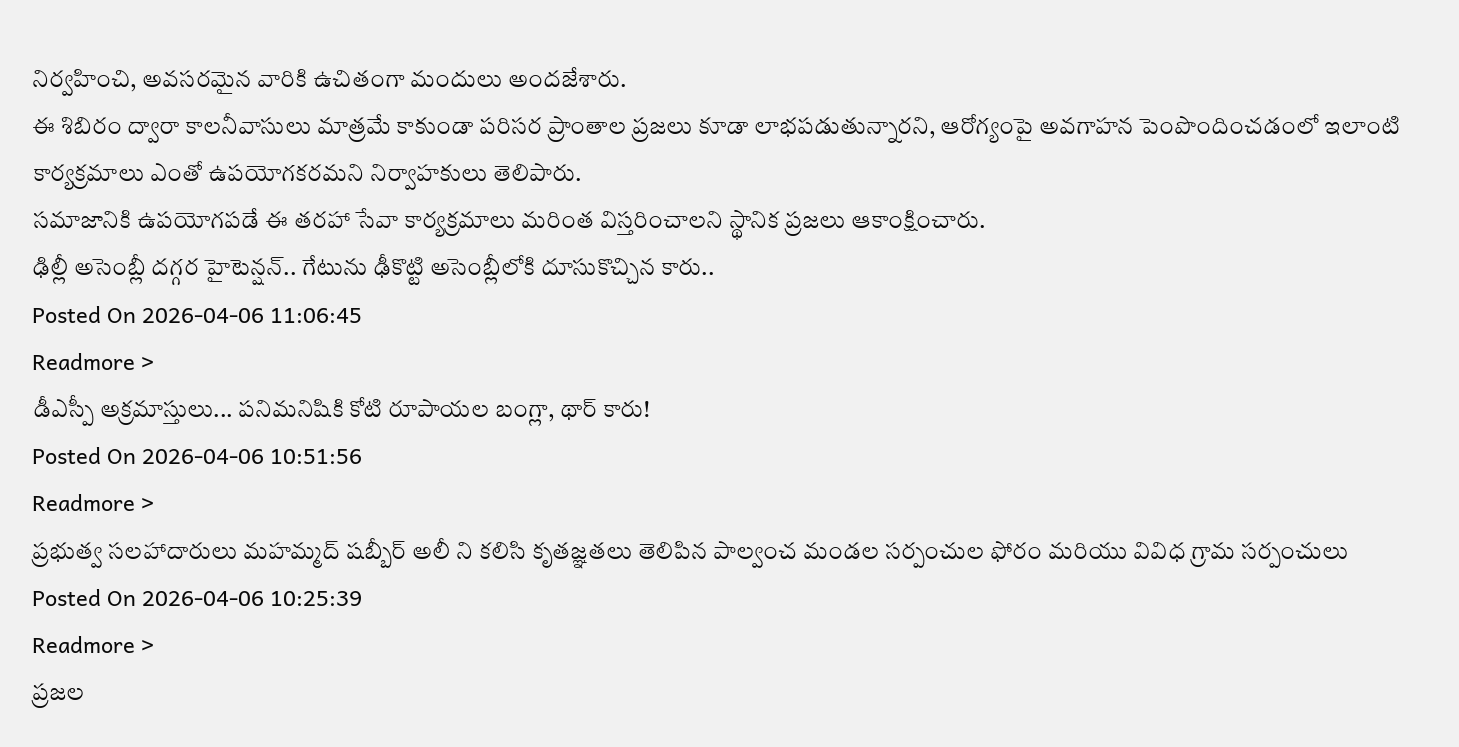నిర్వహించి, అవసరమైన వారికి ఉచితంగా మందులు అందజేశారు.
ఈ శిబిరం ద్వారా కాలనీవాసులు మాత్రమే కాకుండా పరిసర ప్రాంతాల ప్రజలు కూడా లాభపడుతున్నారని, ఆరోగ్యంపై అవగాహన పెంపొందించడంలో ఇలాంటి కార్యక్రమాలు ఎంతో ఉపయోగకరమని నిర్వాహకులు తెలిపారు.
సమాజానికి ఉపయోగపడే ఈ తరహా సేవా కార్యక్రమాలు మరింత విస్తరించాలని స్థానిక ప్రజలు ఆకాంక్షించారు.
ఢిల్లీ అసెంబ్లీ దగ్గర హైటెన్షన్.. గేటును ఢీకొట్టి అసెంబ్లీలోకి దూసుకొచ్చిన కారు..
Posted On 2026-04-06 11:06:45
Readmore >
డీఎస్పీ అక్రమాస్తులు... పనిమనిషికి కోటి రూపాయల బంగ్లా, థార్ కారు!
Posted On 2026-04-06 10:51:56
Readmore >
ప్రభుత్వ సలహాదారులు మహమ్మద్ షబ్బీర్ అలీ ని కలిసి కృతజ్ఞతలు తెలిపిన పాల్వంచ మండల సర్పంచుల ఫోరం మరియు వివిధ గ్రామ సర్పంచులు
Posted On 2026-04-06 10:25:39
Readmore >
ప్రజల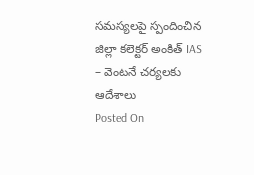సమస్యలపై స్పందించిన జిల్లా కలెక్టర్ అంకిత్ IAS – వెంటనే చర్యలకు ఆదేశాలు
Posted On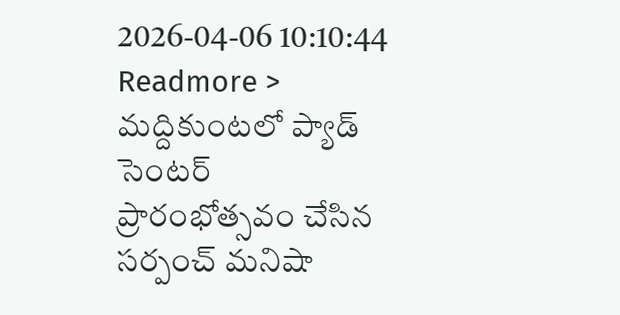2026-04-06 10:10:44
Readmore >
మద్దికుంటలో ప్యాడ్ సెంటర్ ప్రారంభోత్సవం చేసిన సర్పంచ్ మనిషా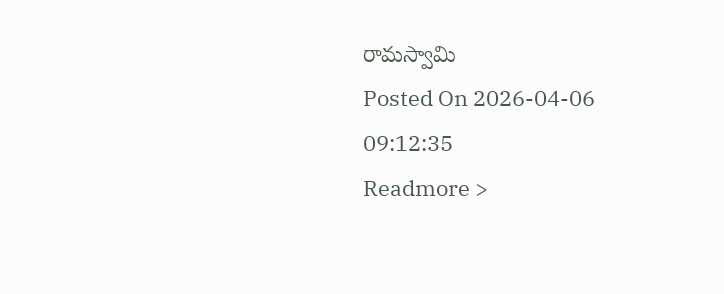రామస్వామి
Posted On 2026-04-06 09:12:35
Readmore >